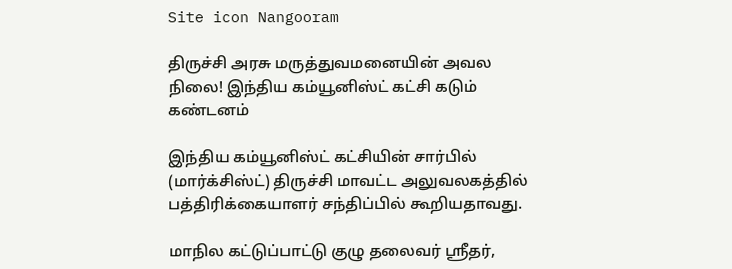Site icon Nangooram

திருச்சி அரசு மருத்துவமனையின் அவல நிலை! இந்திய கம்யூனிஸ்ட் கட்சி கடும் கண்டனம்

இந்திய கம்யூனிஸ்ட் கட்சியின் சார்பில் (மார்க்சிஸ்ட்) திருச்சி மாவட்ட அலுவலகத்தில்
பத்திரிக்கையாளர் சந்திப்பில் கூறியதாவது.

மாநில கட்டுப்பாட்டு குழு தலைவர் ஸ்ரீதர்,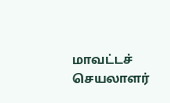மாவட்டச் செயலாளர்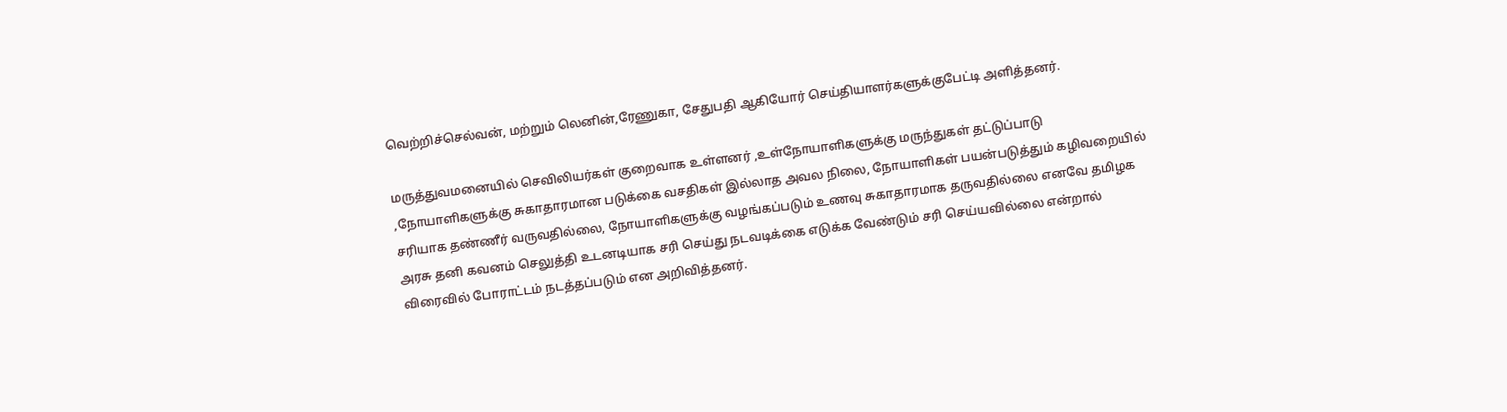வெற்றிச்செல்வன், மற்றும் லெனின்,ரேணுகா, சேதுபதி ஆகியோர் செய்தியாளர்களுக்குபேட்டி அளித்தனர்.

மருத்துவமனையில் செவிலியர்கள் குறைவாக உள்ளனர் ,உள்நோயாளிகளுக்கு மருந்துகள் தட்டுப்பாடு ,நோயாளிகளுக்கு சுகாதாரமான படுக்கை வசதிகள் இல்லாத அவல நிலை, நோயாளிகள் பயன்படுத்தும் கழிவறையில் சரியாக தண்ணீர் வருவதில்லை, நோயாளிகளுக்கு வழங்கப்படும் உணவு சுகாதாரமாக தருவதில்லை எனவே தமிழக அரசு தனி கவனம் செலுத்தி உடனடியாக சரி செய்து நடவடிக்கை எடுக்க வேண்டும் சரி செய்யவில்லை என்றால் விரைவில் போராட்டம் நடத்தப்படும் என அறிவித்தனர்.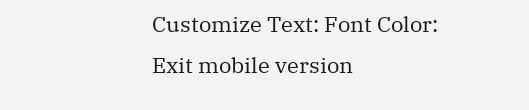Customize Text: Font Color:
Exit mobile version